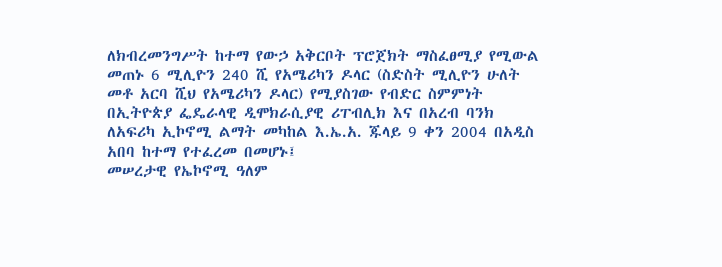ለክብረመንግሥት ከተማ የውኃ አቅርቦት ፕሮጀክት ማስፈፀሚያ የሚውል መጠኑ 6 ሚሊዮን 240 ሺ የአሜሪካን ዶላር (ስድስት ሚሊዮን ሁለት መቶ አርባ ሺህ የአሜሪካን ዶላር) የሚያስገው የብድር ስምምነት በኢትዮጵያ ፌዴራላዊ ዲሞክራሲያዊ ሪፐብሊክ እና በአረብ ባንክ ለአፍሪካ ኢኮኖሚ ልማት መካከል እ.ኤ.አ. ጁላይ 9 ቀን 2004 በአዲስ አበባ ከተማ የተፈረመ በመሆኑ፤
መሠረታዊ የኤኮኖሚ ዓለም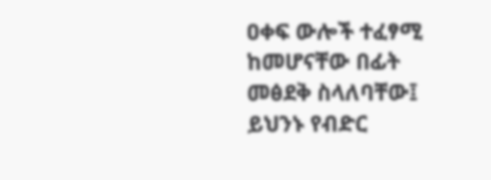ዐቀፍ ውሎች ተፈፃሚ ከመሆናቸው በፊት መፅደቅ ስላለባቸው፤
ይህንኑ የብድር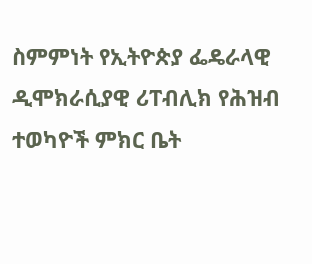ስምምነት የኢትዮጵያ ፌዴራላዊ ዲሞክራሲያዊ ሪፐብሊክ የሕዝብ ተወካዮች ምክር ቤት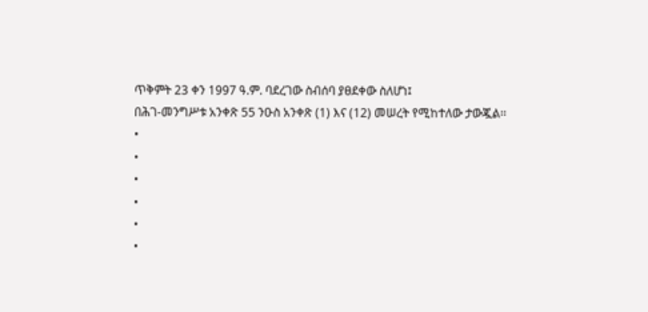ጥቅምት 23 ቀን 1997 ዓ.ም. ባደረገው ስብሰባ ያፀደቀው ስለሆነ፤
በሕገ-መንግሥቱ አንቀጽ 55 ንዑስ አንቀጽ (1) እና (12) መሠረት የሚከተለው ታውጇል፡፡
•
•
•
•
•
•